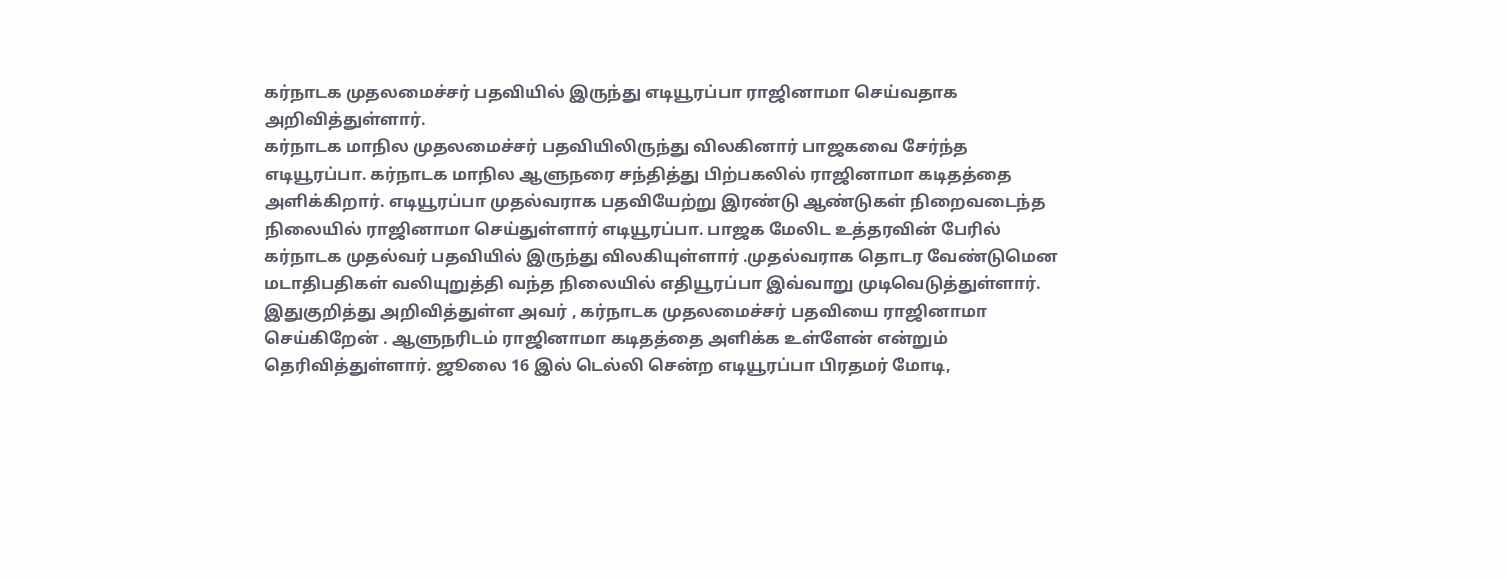கர்நாடக முதலமைச்சர் பதவியில் இருந்து எடியூரப்பா ராஜினாமா செய்வதாக அறிவித்துள்ளார்.
கர்நாடக மாநில முதலமைச்சர் பதவியிலிருந்து விலகினார் பாஜகவை சேர்ந்த எடியூரப்பா. கர்நாடக மாநில ஆளுநரை சந்தித்து பிற்பகலில் ராஜினாமா கடிதத்தை அளிக்கிறார். எடியூரப்பா முதல்வராக பதவியேற்று இரண்டு ஆண்டுகள் நிறைவடைந்த நிலையில் ராஜினாமா செய்துள்ளார் எடியூரப்பா. பாஜக மேலிட உத்தரவின் பேரில் கர்நாடக முதல்வர் பதவியில் இருந்து விலகியுள்ளார் .முதல்வராக தொடர வேண்டுமென மடாதிபதிகள் வலியுறுத்தி வந்த நிலையில் எதியூரப்பா இவ்வாறு முடிவெடுத்துள்ளார்.
இதுகுறித்து அறிவித்துள்ள அவர் , கர்நாடக முதலமைச்சர் பதவியை ராஜினாமா செய்கிறேன் . ஆளுநரிடம் ராஜினாமா கடிதத்தை அளிக்க உள்ளேன் என்றும் தெரிவித்துள்ளார். ஜூலை 16 இல் டெல்லி சென்ற எடியூரப்பா பிரதமர் மோடி,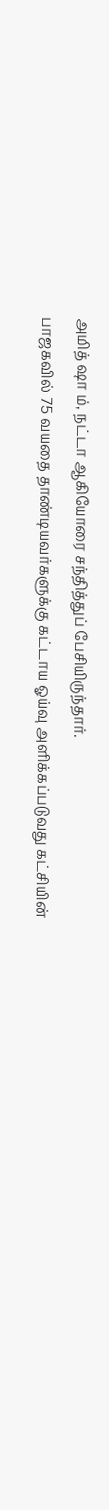அமித் ஷா ம், நட்டா ஆகியோரை சந்தித்துப் பேசியிருந்தார்.
பாஜகவில் 75 வயதை தாண்டியவர்களுக்கு கட்டாய ஓய்வு அளிக்கப்படுவது கட்சியின்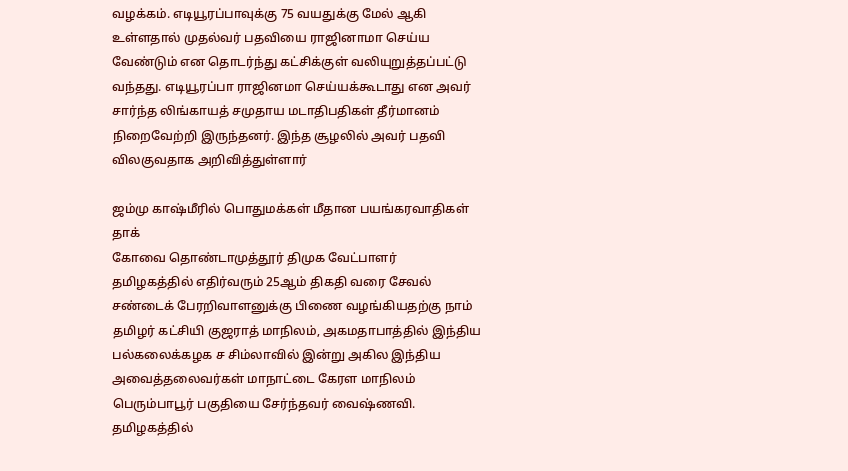வழக்கம். எடியூரப்பாவுக்கு 75 வயதுக்கு மேல் ஆகி உள்ளதால் முதல்வர் பதவியை ராஜினாமா செய்ய வேண்டும் என தொடர்ந்து கட்சிக்குள் வலியுறுத்தப்பட்டு வந்தது. எடியூரப்பா ராஜினமா செய்யக்கூடாது என அவர் சார்ந்த லிங்காயத் சமுதாய மடாதிபதிகள் தீர்மானம் நிறைவேற்றி இருந்தனர். இந்த சூழலில் அவர் பதவி விலகுவதாக அறிவித்துள்ளார்

ஜம்மு காஷ்மீரில் பொதுமக்கள் மீதான பயங்கரவாதிகள் தாக்
கோவை தொண்டாமுத்தூர் திமுக வேட்பாளர்
தமிழகத்தில் எதிர்வரும் 25ஆம் திகதி வரை சேவல் சண்டைக் பேரறிவாளனுக்கு பிணை வழங்கியதற்கு நாம் தமிழர் கட்சியி குஜராத் மாநிலம், அகமதாபாத்தில் இந்திய பல்கலைக்கழக ச சிம்லாவில் இன்று அகில இந்திய அவைத்தலைவர்கள் மாநாட்டை கேரள மாநிலம் பெரும்பாபூர் பகுதியை சேர்ந்தவர் வைஷ்ணவி. தமிழகத்தில்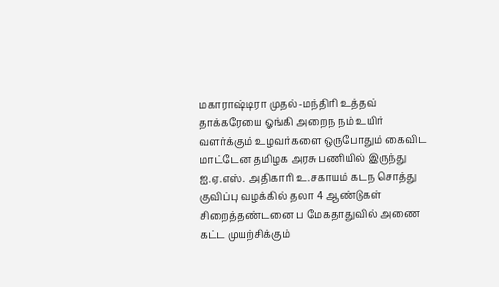மகாராஷ்டிரா முதல்-மந்திரி உத்தவ் தாக்கரேயை ஓங்கி அறைந நம் உயிர் வளர்க்கும் உழவர்களை ஒருபோதும் கைவிட மாட்டேன தமிழக அரசு பணியில் இருந்து ஐ.ஏ.எஸ். அதிகாரி உ.சகாயம் கடந சொத்து குவிப்பு வழக்கில் தலா 4 ஆண்டுகள் சிறைத்தண்டனை ப மேகதாதுவில் அணை கட்ட முயற்சிக்கும்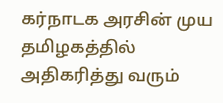கர்நாடக அரசின் முய தமிழகத்தில் அதிகரித்து வரும்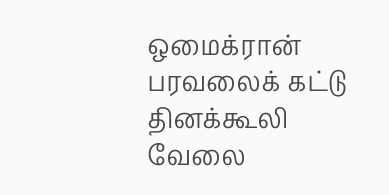ஒமைக்ரான் பரவலைக் கட்டு தினக்கூலி வேலை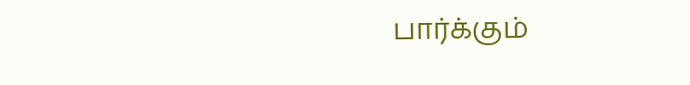பார்க்கும்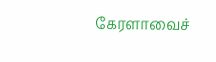கேரளாவைச்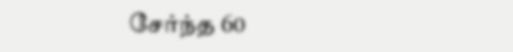சேர்ந்த 60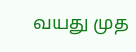வயது முத